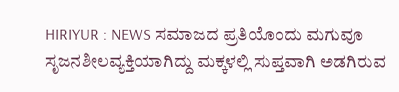HIRIYUR : NEWS ಸಮಾಜದ ಪ್ರತಿಯೊಂದು ಮಗುವೂ ಸೃಜನಶೀಲವ್ಯಕ್ತಿಯಾಗಿದ್ದು ಮಕ್ಕಳಲ್ಲಿ ಸುಪ್ತವಾಗಿ ಅಡಗಿರುವ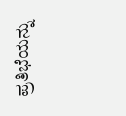ಪ್ರತಿಭೆಯನ್ನು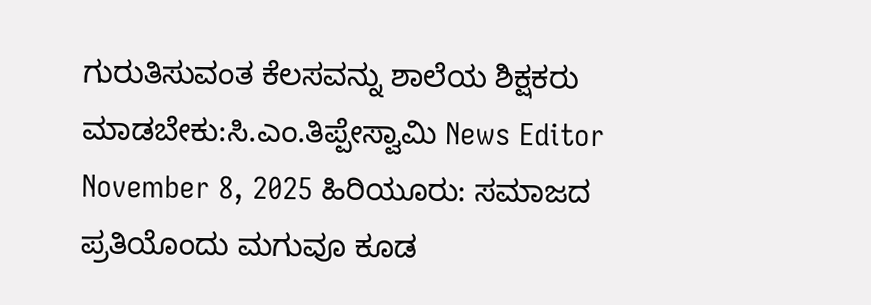ಗುರುತಿಸುವಂತ ಕೆಲಸವನ್ನು ಶಾಲೆಯ ಶಿಕ್ಷಕರು ಮಾಡಬೇಕು:ಸಿ.ಎಂ.ತಿಪ್ಪೇಸ್ವಾಮಿ News Editor November 8, 2025 ಹಿರಿಯೂರು: ಸಮಾಜದ ಪ್ರತಿಯೊಂದು ಮಗುವೂ ಕೂಡ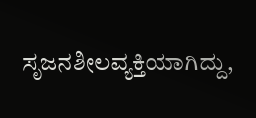ಸೃಜನಶೀಲವ್ಯಕ್ತಿಯಾಗಿದ್ದು,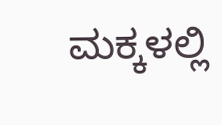ಮಕ್ಕಳಲ್ಲಿ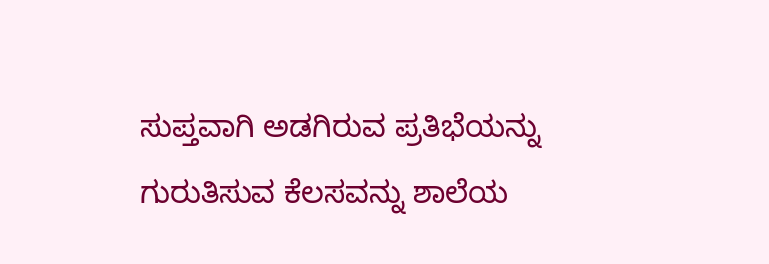ಸುಪ್ತವಾಗಿ ಅಡಗಿರುವ ಪ್ರತಿಭೆಯನ್ನು ಗುರುತಿಸುವ ಕೆಲಸವನ್ನು ಶಾಲೆಯ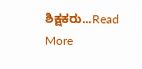ಶಿಕ್ಷಕರು...Read More